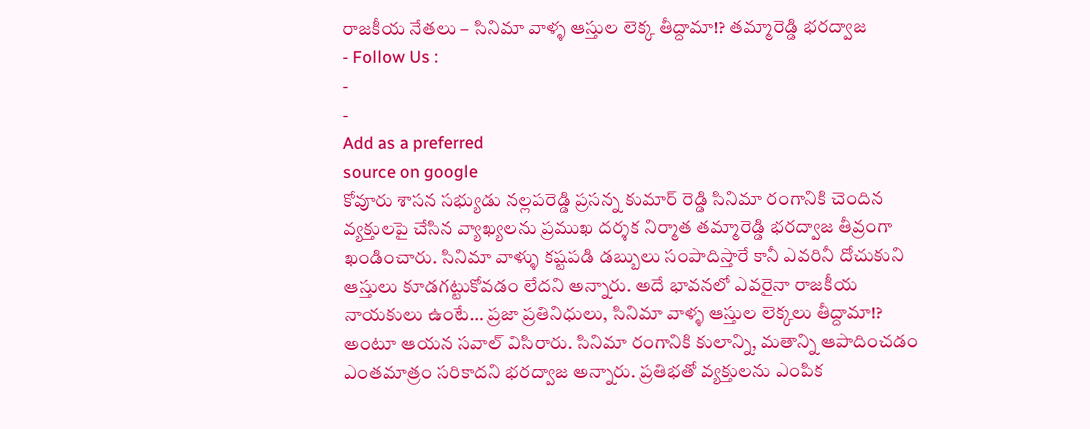రాజకీయ నేతలు – సినిమా వాళ్ళ ఆస్తుల లెక్క తీద్దామా!? తమ్మారెడ్డి భరద్వాజ
- Follow Us :
-
-
Add as a preferred
source on google
కోవూరు శాసన సభ్యుడు నల్లపరెడ్డి ప్రసన్న కుమార్ రెడ్డి సినిమా రంగానికి చెందిన వ్యక్తులపై చేసిన వ్యాఖ్యలను ప్రముఖ దర్శక నిర్మాత తమ్మారెడ్డి భరద్వాజ తీవ్రంగా ఖండించారు. సినిమా వాళ్ళు కష్టపడి డబ్బులు సంపాదిస్తారే కానీ ఎవరినీ దోచుకుని ఆస్తులు కూడగట్టుకోవడం లేదని అన్నారు. అదే భావనలో ఎవరైనా రాజకీయ నాయకులు ఉంటే… ప్రజా ప్రతినిధులు, సినిమా వాళ్ళ ఆస్తుల లెక్కలు తీద్దామా!? అంటూ ఆయన సవాల్ విసిరారు. సినిమా రంగానికి కులాన్ని, మతాన్ని ఆపాదించడం ఎంతమాత్రం సరికాదని భరద్వాజ అన్నారు. ప్రతిభతో వ్యక్తులను ఎంపిక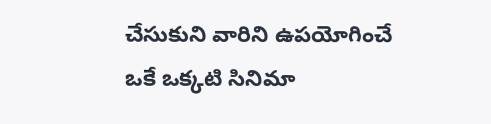చేసుకుని వారిని ఉపయోగించే ఒకే ఒక్కటి సినిమా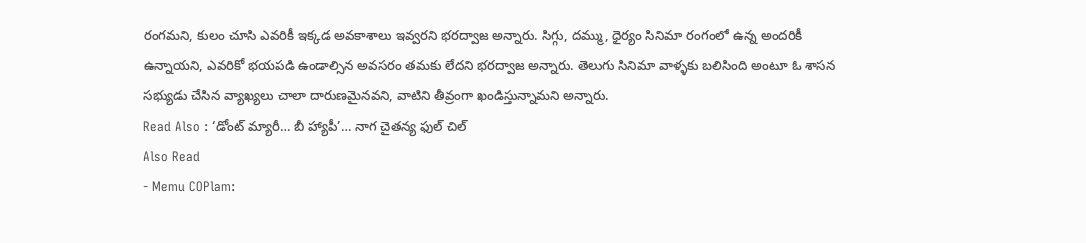రంగమని, కులం చూసి ఎవరికీ ఇక్కడ అవకాశాలు ఇవ్వరని భరద్వాజ అన్నారు. సిగ్గు, దమ్ము, ధైర్యం సినిమా రంగంలో ఉన్న అందరికీ ఉన్నాయని, ఎవరికో భయపడి ఉండాల్సిన అవసరం తమకు లేదని భరద్వాజ అన్నారు. తెలుగు సినిమా వాళ్ళకు బలిసింది అంటూ ఓ శాసన సభ్యుడు చేసిన వ్యాఖ్యలు చాలా దారుణమైనవని, వాటిని తీవ్రంగా ఖండిస్తున్నామని అన్నారు.
Read Also : ‘డోంట్ మ్యారీ… బీ హ్యాపీ’… నాగ చైతన్య ఫుల్ చిల్
Also Read
- Memu COPlam: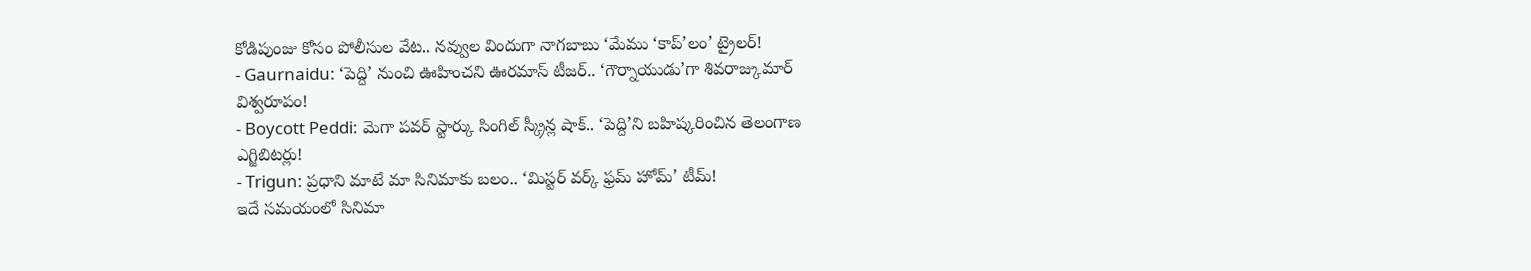కోడిపుంజు కోసం పోలీసుల వేట.. నవ్వుల విందుగా నాగబాబు ‘మేము ‘కాప్’లం’ ట్రైలర్!
- Gaurnaidu: ‘పెద్ది’ నుంచి ఊహించని ఊరమాస్ టీజర్.. ‘గౌర్నాయుడు’గా శివరాజ్కుమార్ విశ్వరూపం!
- Boycott Peddi: మెగా పవర్ స్టార్కు సింగిల్ స్క్రీన్ల షాక్.. ‘పెద్ది’ని బహిష్కరించిన తెలంగాణ ఎగ్జిబిటర్లు!
- Trigun: ప్రధాని మాటే మా సినిమాకు బలం.. ‘మిస్టర్ వర్క్ ఫ్రమ్ హోమ్’ టీమ్!
ఇదే సమయంలో సినిమా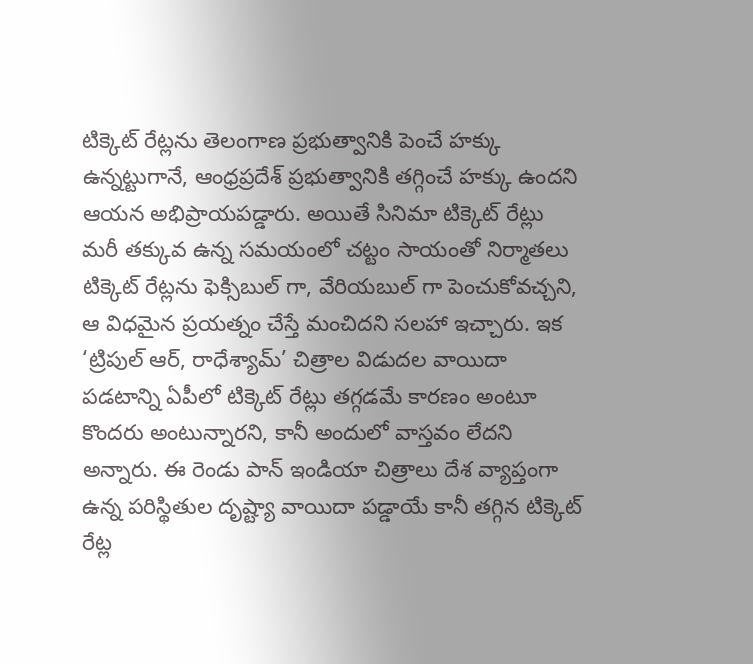టిక్కెట్ రేట్లను తెలంగాణ ప్రభుత్వానికి పెంచే హక్కు ఉన్నట్టుగానే, ఆంధ్రప్రదేశ్ ప్రభుత్వానికి తగ్గించే హక్కు ఉందని ఆయన అభిప్రాయపడ్డారు. అయితే సినిమా టిక్కెట్ రేట్లు మరీ తక్కువ ఉన్న సమయంలో చట్టం సాయంతో నిర్మాతలు టిక్కెట్ రేట్లను ఫెక్సిబుల్ గా, వేరియబుల్ గా పెంచుకోవచ్చని, ఆ విధమైన ప్రయత్నం చేస్తే మంచిదని సలహా ఇచ్చారు. ఇక ‘ట్రిపుల్ ఆర్, రాధేశ్యామ్’ చిత్రాల విడుదల వాయిదా పడటాన్ని ఏపీలో టిక్కెట్ రేట్లు తగ్గడమే కారణం అంటూ కొందరు అంటున్నారని, కానీ అందులో వాస్తవం లేదని అన్నారు. ఈ రెండు పాన్ ఇండియా చిత్రాలు దేశ వ్యాప్తంగా ఉన్న పరిస్థితుల దృష్ట్యా వాయిదా పడ్డాయే కానీ తగ్గిన టిక్కెట్ రేట్ల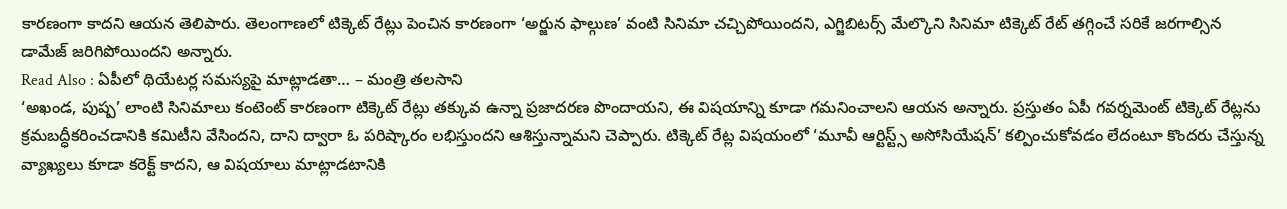కారణంగా కాదని ఆయన తెలిపారు. తెలంగాణలో టిక్కెట్ రేట్లు పెంచిన కారణంగా ‘అర్జున ఫాల్గుణ’ వంటి సినిమా చచ్చిపోయిందని, ఎగ్జిబిటర్స్ మేల్కొని సినిమా టిక్కెట్ రేట్ తగ్గించే సరికే జరగాల్సిన డామేజ్ జరిగిపోయిందని అన్నారు.
Read Also : ఏపీలో థియేటర్ల సమస్యపై మాట్లాడతా… – మంత్రి తలసాని
‘అఖండ, పుష్ప’ లాంటి సినిమాలు కంటెంట్ కారణంగా టిక్కెట్ రేట్లు తక్కువ ఉన్నా ప్రజాదరణ పొందాయని, ఈ విషయాన్ని కూడా గమనించాలని ఆయన అన్నారు. ప్రస్తుతం ఏపీ గవర్నమెంట్ టిక్కెట్ రేట్లను క్రమబద్ధీకరించడానికి కమిటీని వేసిందని, దాని ద్వారా ఓ పరిష్కారం లభిస్తుందని ఆశిస్తున్నామని చెప్పారు. టిక్కెట్ రేట్ల విషయంలో ‘మూవీ ఆర్టిస్ట్స్ అసోసియేషన్’ కల్పించుకోవడం లేదంటూ కొందరు చేస్తున్న వ్యాఖ్యలు కూడా కరెక్ట్ కాదని, ఆ విషయాలు మాట్లాడటానికి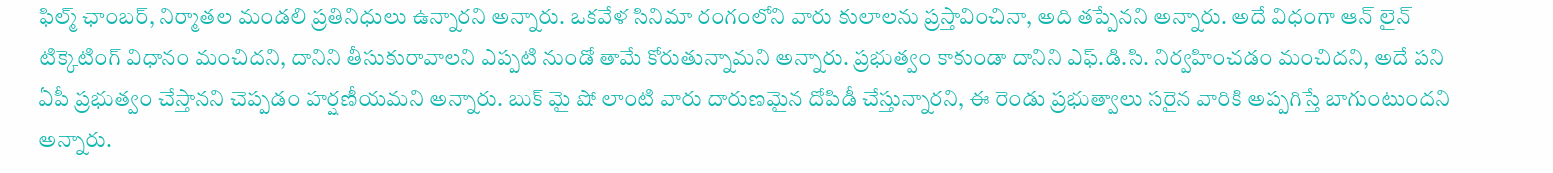ఫిల్మ్ ఛాంబర్, నిర్మాతల మండలి ప్రతినిధులు ఉన్నారని అన్నారు. ఒకవేళ సినిమా రంగంలోని వారు కులాలను ప్రస్తావించినా, అది తప్పేనని అన్నారు. అదే విధంగా ఆన్ లైన్ టిక్కెటింగ్ విధానం మంచిదని, దానిని తీసుకురావాలని ఎప్పటి నుండో తామే కోరుతున్నామని అన్నారు. ప్రభుత్వం కాకుండా దానిని ఎఫ్.డి.సి. నిర్వహించడం మంచిదని, అదే పని ఏపీ ప్రభుత్వం చేస్తానని చెప్పడం హర్షణీయమని అన్నారు. బుక్ మై షో లాంటి వారు దారుణమైన దోపిడీ చేస్తున్నారని, ఈ రెండు ప్రభుత్వాలు సరైన వారికి అప్పగిస్తే బాగుంటుందని అన్నారు.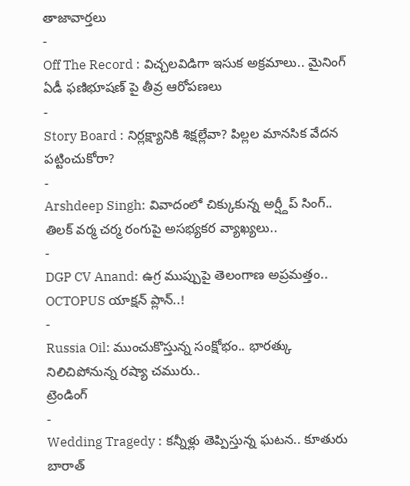తాజావార్తలు
-
Off The Record : విచ్చలవిడిగా ఇసుక అక్రమాలు.. మైనింగ్ ఏడీ ఫణిభూషణ్ పై తీవ్ర ఆరోపణలు
-
Story Board : నిర్లక్ష్యానికి శిక్షల్లేవా? పిల్లల మానసిక వేదన పట్టించుకోరా?
-
Arshdeep Singh: వివాదంలో చిక్కుకున్న అర్ష్దీప్ సింగ్.. తిలక్ వర్మ చర్మ రంగుపై అసభ్యకర వ్యాఖ్యలు..
-
DGP CV Anand: ఉగ్ర ముప్పుపై తెలంగాణ అప్రమత్తం.. OCTOPUS యాక్షన్ ప్లాన్..!
-
Russia Oil: ముంచుకొస్తున్న సంక్షోభం.. భారత్కు నిలిచిపోనున్న రష్యా చమురు..
ట్రెండింగ్
-
Wedding Tragedy : కన్నీళ్లు తెప్పిస్తున్న ఘటన.. కూతురు బారాత్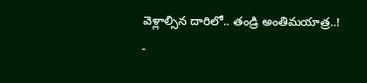వెళ్లాల్సిన దారిలో.. తండ్రి అంతిమయాత్ర..!
-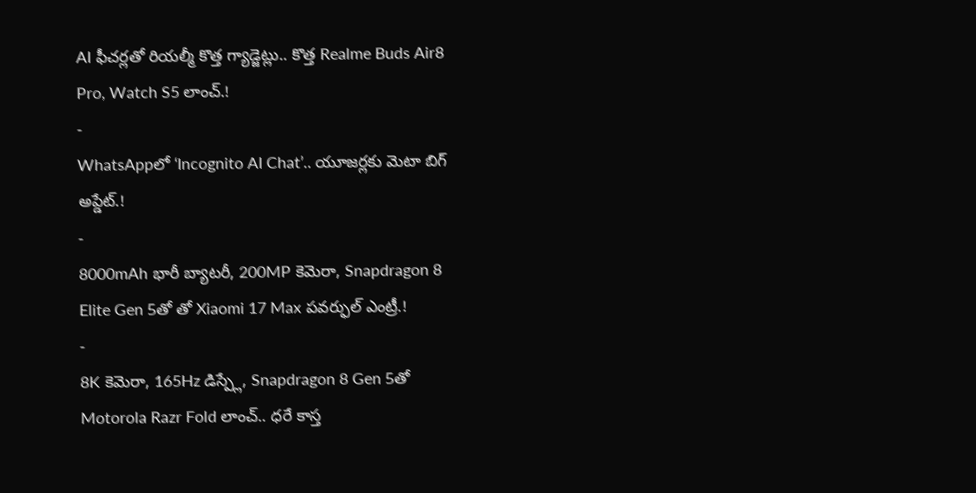AI ఫీచర్లతో రియల్మీ కొత్త గ్యాడ్జెట్లు.. కొత్త Realme Buds Air8 Pro, Watch S5 లాంచ్.!
-
WhatsAppలో ‘Incognito AI Chat’.. యూజర్లకు మెటా బిగ్ అప్డేట్.!
-
8000mAh భారీ బ్యాటరీ, 200MP కెమెరా, Snapdragon 8 Elite Gen 5తో తో Xiaomi 17 Max పవర్ఫుల్ ఎంట్రీ.!
-
8K కెమెరా, 165Hz డిస్ప్లే, Snapdragon 8 Gen 5తో Motorola Razr Fold లాంచ్.. ధరే కాస్త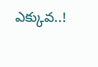ఎక్కువ..!